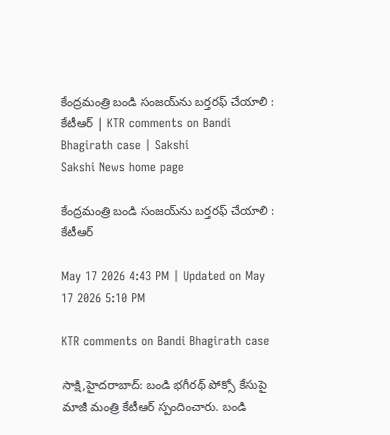కేంద్రమంత్రి బండి సంజయ్‌ను బర్తరఫ్‌ చేయాలి : కేటీఆర్‌ | KTR comments on Bandi Bhagirath case | Sakshi
Sakshi News home page

కేంద్రమంత్రి బండి సంజయ్‌ను బర్తరఫ్‌ చేయాలి : కేటీఆర్‌

May 17 2026 4:43 PM | Updated on May 17 2026 5:10 PM

KTR comments on Bandi Bhagirath case

సాక్షి,హైదరాబాద్‌: బండి భగీరథ్‌ పోక్సో కేసుపై మాజీ మంత్రి కేటీఆర్‌ స్పందించారు. బండి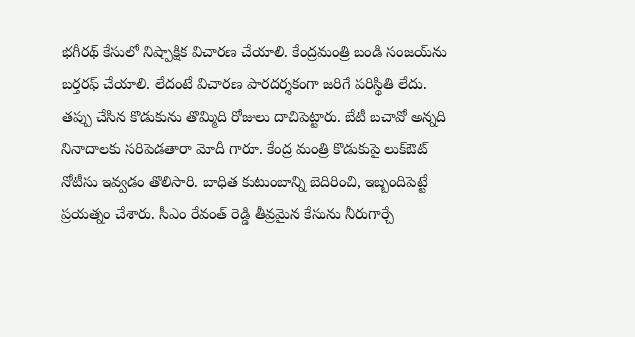భగీరథ్‌ కేసులో నిష్పాక్షిక విచారణ చేయాలి. కేంద్రమంత్రి బండి సంజయ్‌ను బర్తరఫ్‌ చేయాలి. లేదంటే విచారణ పారదర్శకంగా జరిగే పరిస్థితి లేదు. తప్పు చేసిన కొడుకును తొమ్మిది రోజులు దాచిపెట్టారు. బేటీ బచావో అన్నది నినాదాలకు సరిపెడతారా మోదీ గారూ. కేంద్ర మంత్రి కొడుకుపై లుక్‌ఔట్‌ నోటీసు ఇవ్వడం తొలిసారి. బాధిత కుటుంబాన్ని బెదిరించి, ఇబ్బందిపెట్టే ప్రయత్నం చేశారు. సీఎం రేవంత్‌ రెడ్డి తీవ్రమైన కేసును నీరుగార్చే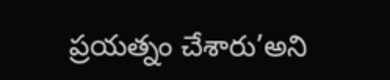ప్రయత్నం చేశారు’అని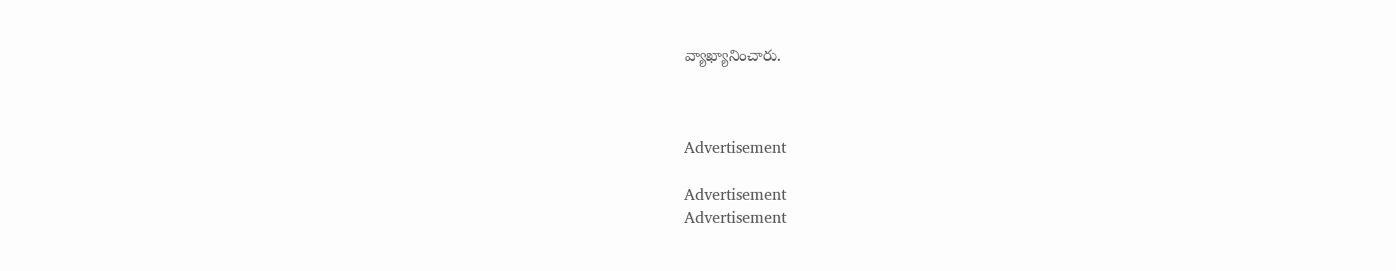వ్యాఖ్యానించారు.



Advertisement

Advertisement
Advertisement